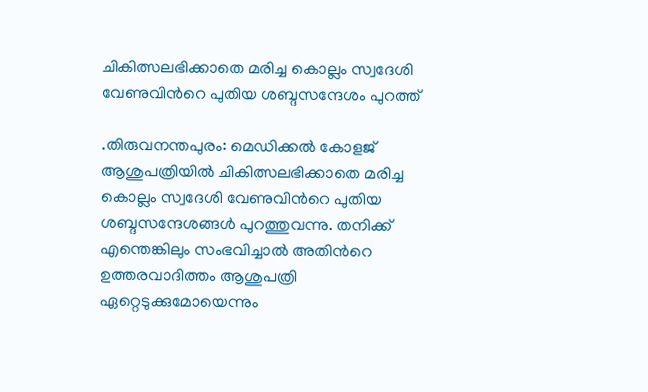ചികിത്സലഭിക്കാതെ മരിച്ച കൊല്ലം സ്വദേശി വേണുവിന്‍റെ പുതിയ ശബ്ദസന്ദേശം പുറത്ത്

.തിരുവനന്തപുരം: മെഡിക്കൽ കോളജ് ആശുപത്രിയിൽ ചികിത്സലഭിക്കാതെ മരിച്ച കൊല്ലം സ്വദേശി വേണുവിന്‍റെ പുതിയ ശബ്ദസന്ദേശങ്ങൾ പുറത്തുവന്നു. തനിക്ക് എന്തെങ്കിലും സംഭവിച്ചാൽ അതിന്‍റെ ഉത്തരവാദിത്തം ആശുപത്രി ഏറ്റെടുക്കുമോയെന്നും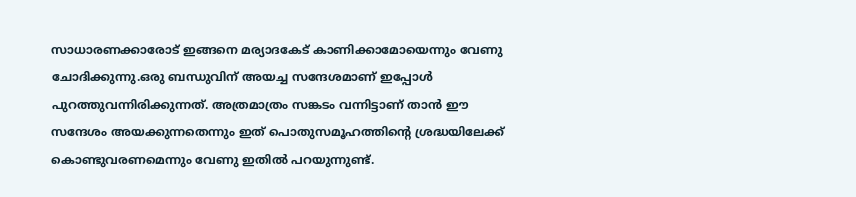സാധാരണക്കാരോട് ഇങ്ങനെ മര്യാദകേട് കാണിക്കാമോയെന്നും വേണു ചോദിക്കുന്നു.ഒരു ബന്ധുവിന് അയച്ച സന്ദേശമാണ് ഇപ്പോൾ പുറത്തുവന്നിരിക്കുന്നത്. അത്രമാത്രം സങ്കടം വന്നിട്ടാണ് താൻ ഈ സന്ദേശം അയക്കുന്നതെന്നും ഇത് പൊതുസമൂഹത്തിന്‍റെ ശ്രദ്ധയിലേക്ക് കൊണ്ടുവരണമെന്നും വേണു ഇതിൽ പറയുന്നുണ്ട്.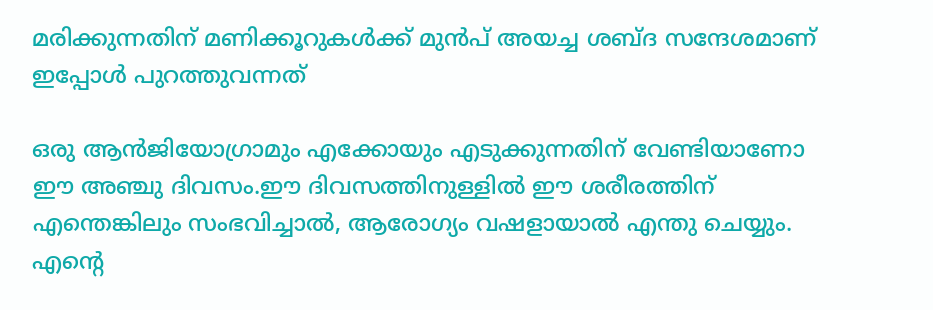മരിക്കുന്നതിന് മണിക്കൂറുകള്‍ക്ക് മുന്‍പ് അയച്ച ശബ്ദ സന്ദേശമാണ് ഇപ്പോൾ പുറത്തുവന്നത്

ഒരു ആൻജിയോഗ്രാമും എക്കോയും എടുക്കുന്നതിന് വേണ്ടിയാണോ ഈ അഞ്ചു ദിവസം.ഈ ദിവസത്തിനുള്ളിൽ ഈ ശരീരത്തിന് എന്തെങ്കിലും സംഭവിച്ചാൽ, ആരോഗ്യം വഷളായാൽ എന്തു ചെയ്യും. എന്‍റെ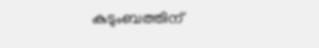കുടുംബത്തിന്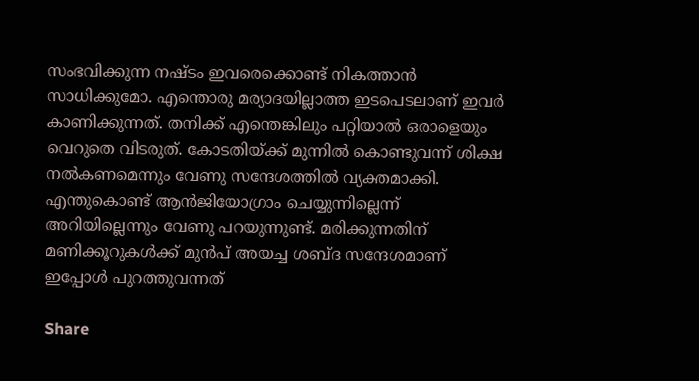സംഭവിക്കുന്ന നഷ്ടം ഇവരെക്കൊണ്ട് നികത്താൻ സാധിക്കുമോ. എന്തൊരു മര്യാദയില്ലാത്ത ഇടപെടലാണ് ഇവർ കാണിക്കുന്നത്. തനിക്ക് എന്തെങ്കിലും പറ്റിയാല്‍ ഒരാളെയും വെറുതെ വിടരുത്. കോടതിയ്ക്ക് മുന്നില്‍ കൊണ്ടുവന്ന് ശിക്ഷ നല്‍കണമെന്നും വേണു സന്ദേശത്തില്‍ വ്യക്തമാക്കി. എന്തുകൊണ്ട് ആന്‍ജിയോഗ്രാം ചെയ്യുന്നില്ലെന്ന് അറിയില്ലെന്നും വേണു പറയുന്നുണ്ട്. മരിക്കുന്നതിന് മണിക്കൂറുകള്‍ക്ക് മുന്‍പ് അയച്ച ശബ്ദ സന്ദേശമാണ് ഇപ്പോൾ പുറത്തുവന്നത്

Share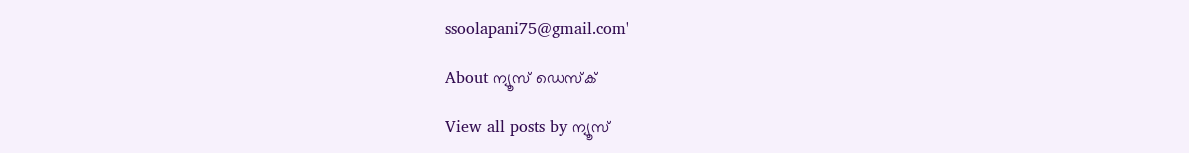ssoolapani75@gmail.com'

About ന്യൂസ് ഡെസ്ക്

View all posts by ന്യൂസ്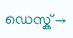ഡെസ്ക് →